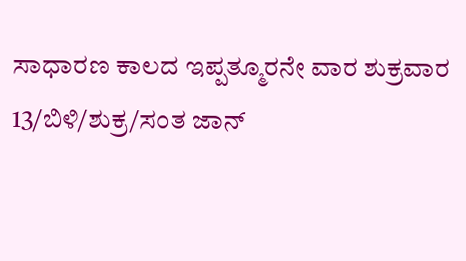ಸಾಧಾರಣ ಕಾಲದ ಇಪ್ಪತ್ಮೂರನೇ ವಾರ ಶುಕ್ರವಾರ
13/ಬಿಳಿ/ಶುಕ್ರ/ಸಂತ ಜಾನ್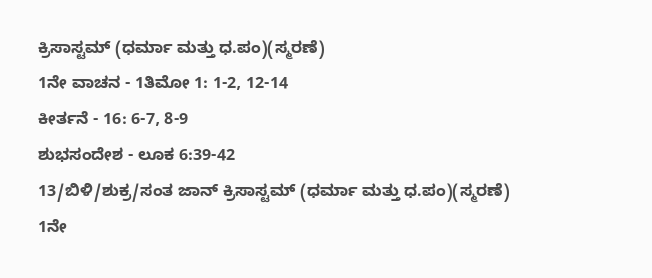ಕ್ರಿಸಾಸ್ಟಮ್ (ಧರ್ಮಾ ಮತ್ತು ಧ.ಪಂ)(ಸ್ಮರಣೆ)
1ನೇ ವಾಚನ - 1ತಿಮೋ 1: 1-2, 12-14
ಕೀರ್ತನೆ - 16: 6-7, 8-9
ಶುಭಸಂದೇಶ - ಲೂಕ 6:39-42
13/ಬಿಳಿ/ಶುಕ್ರ/ಸಂತ ಜಾನ್ ಕ್ರಿಸಾಸ್ಟಮ್ (ಧರ್ಮಾ ಮತ್ತು ಧ.ಪಂ)(ಸ್ಮರಣೆ)
1ನೇ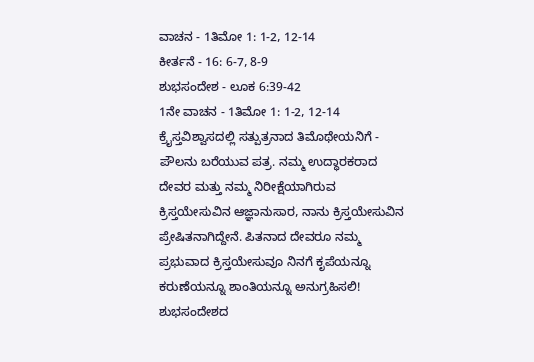ವಾಚನ - 1ತಿಮೋ 1: 1-2, 12-14
ಕೀರ್ತನೆ - 16: 6-7, 8-9
ಶುಭಸಂದೇಶ - ಲೂಕ 6:39-42
1ನೇ ವಾಚನ - 1ತಿಮೋ 1: 1-2, 12-14
ಕ್ರೈಸ್ತವಿಶ್ವಾಸದಲ್ಲಿ ಸತ್ಪುತ್ರನಾದ ತಿಮೊಥೇಯನಿಗೆ - ಪೌಲನು ಬರೆಯುವ ಪತ್ರ. ನಮ್ಮ ಉದ್ಧಾರಕರಾದ ದೇವರ ಮತ್ತು ನಮ್ಮ ನಿರೀಕ್ಷೆಯಾಗಿರುವ ಕ್ರಿಸ್ತಯೇಸುವಿನ ಆಜ್ಞಾನುಸಾರ, ನಾನು ಕ್ರಿಸ್ತಯೇಸುವಿನ ಪ್ರೇಷಿತನಾಗಿದ್ದೇನೆ. ಪಿತನಾದ ದೇವರೂ ನಮ್ಮ ಪ್ರಭುವಾದ ಕ್ರಿಸ್ತಯೇಸುವೂ ನಿನಗೆ ಕೃಪೆಯನ್ನೂ ಕರುಣೆಯನ್ನೂ ಶಾಂತಿಯನ್ನೂ ಅನುಗ್ರಹಿಸಲಿ! ಶುಭಸಂದೇಶದ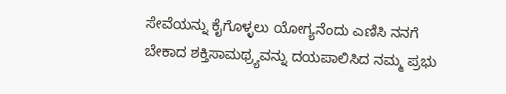ಸೇವೆಯನ್ನು ಕೈಗೊಳ್ಳಲು ಯೋಗ್ಯನೆಂದು ಎಣಿಸಿ ನನಗೆ ಬೇಕಾದ ಶಕ್ತಿಸಾಮಥ್ರ್ಯವನ್ನು ದಯಪಾಲಿಸಿದ ನಮ್ಮ ಪ್ರಭು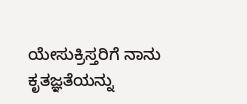ಯೇಸುಕ್ರಿಸ್ತರಿಗೆ ನಾನು ಕೃತಜ್ಞತೆಯನ್ನು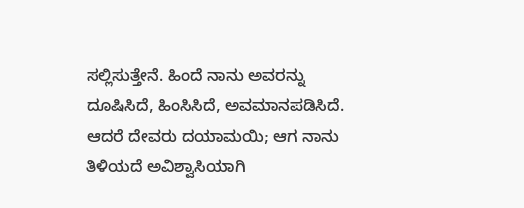ಸಲ್ಲಿಸುತ್ತೇನೆ. ಹಿಂದೆ ನಾನು ಅವರನ್ನು ದೂಷಿಸಿದೆ, ಹಿಂಸಿಸಿದೆ, ಅವಮಾನಪಡಿಸಿದೆ. ಆದರೆ ದೇವರು ದಯಾಮಯಿ; ಆಗ ನಾನು ತಿಳಿಯದೆ ಅವಿಶ್ವಾಸಿಯಾಗಿ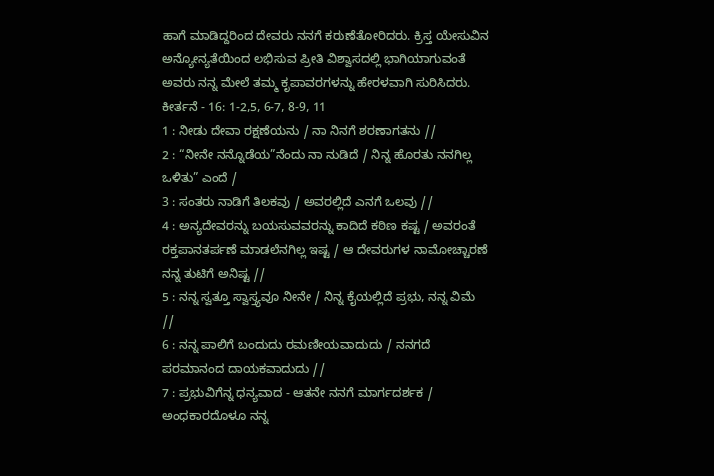ಹಾಗೆ ಮಾಡಿದ್ದರಿಂದ ದೇವರು ನನಗೆ ಕರುಣೆತೋರಿದರು. ಕ್ರಿಸ್ತ ಯೇಸುವಿನ ಅನ್ಯೋನ್ಯತೆಯಿಂದ ಲಭಿಸುವ ಪ್ರೀತಿ ವಿಶ್ವಾಸದಲ್ಲಿ ಭಾಗಿಯಾಗುವಂತೆ ಅವರು ನನ್ನ ಮೇಲೆ ತಮ್ಮ ಕೃಪಾವರಗಳನ್ನು ಹೇರಳವಾಗಿ ಸುರಿಸಿದರು.
ಕೀರ್ತನೆ - 16: 1-2,5, 6-7, 8-9, 11
1 : ನೀಡು ದೇವಾ ರಕ್ಷಣೆಯನು / ನಾ ನಿನಗೆ ಶರಣಾಗತನು //
2 : “ನೀನೇ ನನ್ನೊಡೆಯ”ನೆಂದು ನಾ ನುಡಿದೆ / ನಿನ್ನ ಹೊರತು ನನಗಿಲ್ಲ ಒಳಿತು” ಎಂದೆ /
3 : ಸಂತರು ನಾಡಿಗೆ ತಿಲಕವು / ಅವರಲ್ಲಿದೆ ಎನಗೆ ಒಲವು //
4 : ಅನ್ಯದೇವರನ್ನು ಬಯಸುವವರನ್ನು ಕಾದಿದೆ ಕಠಿಣ ಕಷ್ಟ / ಅವರಂತೆ ರಕ್ತಪಾನತರ್ಪಣೆ ಮಾಡಲೆನಗಿಲ್ಲ ಇಷ್ಟ / ಆ ದೇವರುಗಳ ನಾಮೋಚ್ಚಾರಣೆ ನನ್ನ ತುಟಿಗೆ ಅನಿಷ್ಟ //
5 : ನನ್ನ ಸ್ವತ್ತೂ ಸ್ವಾಸ್ತ್ಯವೂ ನೀನೇ / ನಿನ್ನ ಕೈಯಲ್ಲಿದೆ ಪ್ರಭು, ನನ್ನ ವಿಮೆ //
6 : ನನ್ನ ಪಾಲಿಗೆ ಬಂದುದು ರಮಣೀಯವಾದುದು / ನನಗದೆ ಪರಮಾನಂದ ದಾಯಕವಾದುದು //
7 : ಪ್ರಭುವಿಗೆನ್ನ ಧನ್ಯವಾದ - ಆತನೇ ನನಗೆ ಮಾರ್ಗದರ್ಶಕ / ಅಂಧಕಾರದೊಳೂ ನನ್ನ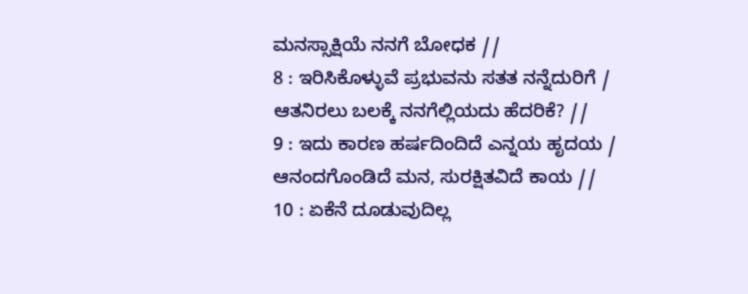ಮನಸ್ಸಾಕ್ಷಿಯೆ ನನಗೆ ಬೋಧಕ //
8 : ಇರಿಸಿಕೊಳ್ಳುವೆ ಪ್ರಭುವನು ಸತತ ನನ್ನೆದುರಿಗೆ / ಆತನಿರಲು ಬಲಕ್ಕೆ ನನಗೆಲ್ಲಿಯದು ಹೆದರಿಕೆ? //
9 : ಇದು ಕಾರಣ ಹರ್ಷದಿಂದಿದೆ ಎನ್ನಯ ಹೃದಯ / ಆನಂದಗೊಂಡಿದೆ ಮನ, ಸುರಕ್ಷಿತವಿದೆ ಕಾಯ //
10 : ಏಕೆನೆ ದೂಡುವುದಿಲ್ಲ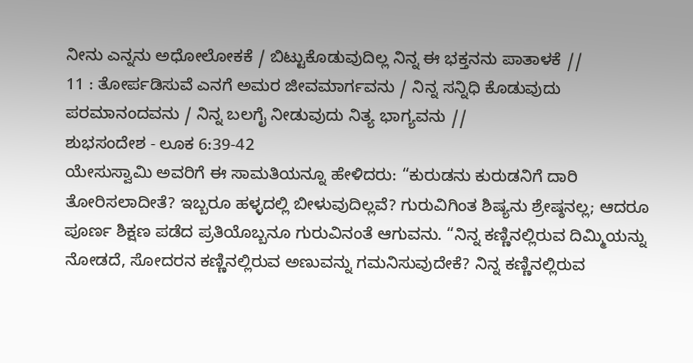ನೀನು ಎನ್ನನು ಅಧೋಲೋಕಕೆ / ಬಿಟ್ಟುಕೊಡುವುದಿಲ್ಲ ನಿನ್ನ ಈ ಭಕ್ತನನು ಪಾತಾಳಕೆ //
11 : ತೋರ್ಪಡಿಸುವೆ ಎನಗೆ ಅಮರ ಜೀವಮಾರ್ಗವನು / ನಿನ್ನ ಸನ್ನಿಧಿ ಕೊಡುವುದು ಪರಮಾನಂದವನು / ನಿನ್ನ ಬಲಗೈ ನೀಡುವುದು ನಿತ್ಯ ಭಾಗ್ಯವನು //
ಶುಭಸಂದೇಶ - ಲೂಕ 6:39-42
ಯೇಸುಸ್ವಾಮಿ ಅವರಿಗೆ ಈ ಸಾಮತಿಯನ್ನೂ ಹೇಳಿದರು: “ಕುರುಡನು ಕುರುಡನಿಗೆ ದಾರಿ ತೋರಿಸಲಾದೀತೆ? ಇಬ್ಬರೂ ಹಳ್ಳದಲ್ಲಿ ಬೀಳುವುದಿಲ್ಲವೆ? ಗುರುವಿಗಿಂತ ಶಿಷ್ಯನು ಶ್ರೇಷ್ಠನಲ್ಲ; ಆದರೂ ಪೂರ್ಣ ಶಿಕ್ಷಣ ಪಡೆದ ಪ್ರತಿಯೊಬ್ಬನೂ ಗುರುವಿನಂತೆ ಆಗುವನು. “ನಿನ್ನ ಕಣ್ಣಿನಲ್ಲಿರುವ ದಿಮ್ಮಿಯನ್ನು ನೋಡದೆ, ಸೋದರನ ಕಣ್ಣಿನಲ್ಲಿರುವ ಅಣುವನ್ನು ಗಮನಿಸುವುದೇಕೆ? ನಿನ್ನ ಕಣ್ಣಿನಲ್ಲಿರುವ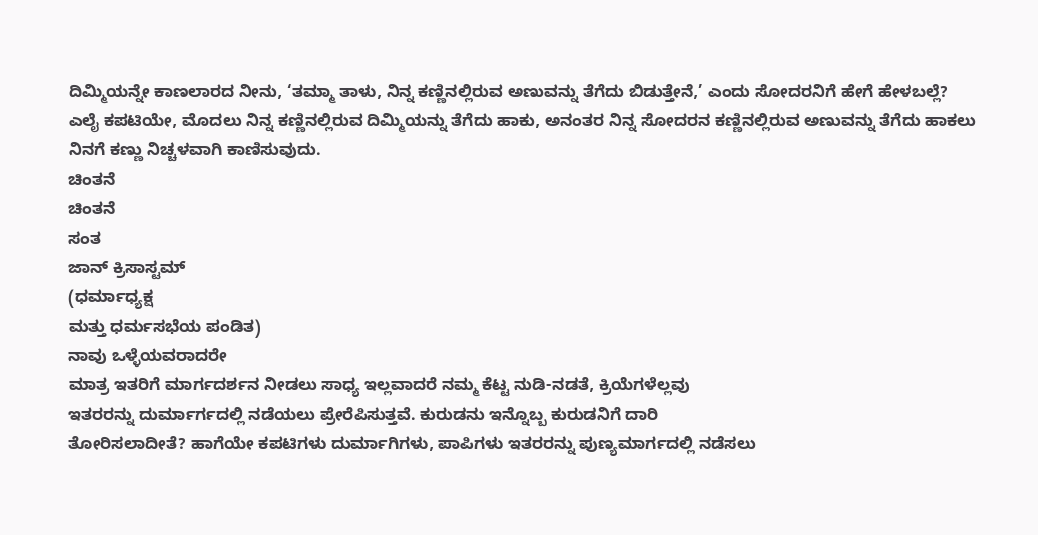ದಿಮ್ಮಿಯನ್ನೇ ಕಾಣಲಾರದ ನೀನು, ‘ತಮ್ಮಾ ತಾಳು, ನಿನ್ನ ಕಣ್ಣಿನಲ್ಲಿರುವ ಅಣುವನ್ನು ತೆಗೆದು ಬಿಡುತ್ತೇನೆ,’ ಎಂದು ಸೋದರನಿಗೆ ಹೇಗೆ ಹೇಳಬಲ್ಲೆ? ಎಲೈ ಕಪಟಿಯೇ, ಮೊದಲು ನಿನ್ನ ಕಣ್ಣಿನಲ್ಲಿರುವ ದಿಮ್ಮಿಯನ್ನು ತೆಗೆದು ಹಾಕು, ಅನಂತರ ನಿನ್ನ ಸೋದರನ ಕಣ್ಣಿನಲ್ಲಿರುವ ಅಣುವನ್ನು ತೆಗೆದು ಹಾಕಲು ನಿನಗೆ ಕಣ್ಣು ನಿಚ್ಚಳವಾಗಿ ಕಾಣಿಸುವುದು.
ಚಿಂತನೆ
ಚಿಂತನೆ
ಸಂತ
ಜಾನ್ ಕ್ರಿಸಾಸ್ಟಮ್
(ಧರ್ಮಾಧ್ಯಕ್ಷ
ಮತ್ತು ಧರ್ಮಸಭೆಯ ಪಂಡಿತ)
ನಾವು ಒಳ್ಳೆಯವರಾದರೇ
ಮಾತ್ರ ಇತರಿಗೆ ಮಾರ್ಗದರ್ಶನ ನೀಡಲು ಸಾಧ್ಯ ಇಲ್ಲವಾದರೆ ನಮ್ಮ ಕೆಟ್ಟ ನುಡಿ-ನಡತೆ, ಕ್ರಿಯೆಗಳೆಲ್ಲವು
ಇತರರನ್ನು ದುರ್ಮಾರ್ಗದಲ್ಲಿ ನಡೆಯಲು ಪ್ರೇರೆಪಿಸುತ್ತವೆ. ಕುರುಡನು ಇನ್ನೊಬ್ಬ ಕುರುಡನಿಗೆ ದಾರಿ
ತೋರಿಸಲಾದೀತೆ? ಹಾಗೆಯೇ ಕಪಟಿಗಳು ದುರ್ಮಾಗಿಗಳು, ಪಾಪಿಗಳು ಇತರರನ್ನು ಪುಣ್ಯಮಾರ್ಗದಲ್ಲಿ ನಡೆಸಲು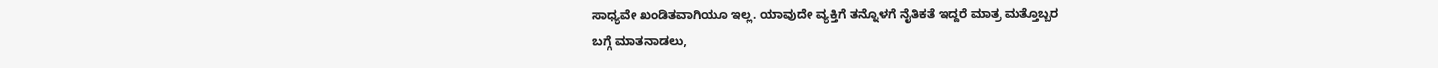ಸಾಧ್ಯವೇ ಖಂಡಿತವಾಗಿಯೂ ಇಲ್ಲ. ಯಾವುದೇ ವ್ಯಕ್ತಿಗೆ ತನ್ನೊಳಗೆ ನೈತಿಕತೆ ಇದ್ದರೆ ಮಾತ್ರ ಮತ್ತೊಬ್ಬರ
ಬಗ್ಗೆ ಮಾತನಾಡಲು,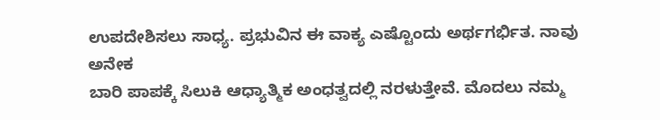ಉಪದೇಶಿಸಲು ಸಾಧ್ಯ. ಪ್ರಭುವಿನ ಈ ವಾಕ್ಯ ಎಷ್ಟೊಂದು ಅರ್ಥಗರ್ಭಿತ. ನಾವು ಅನೇಕ
ಬಾರಿ ಪಾಪಕ್ಕೆ ಸಿಲುಕಿ ಆಧ್ಯಾತ್ಮಿಕ ಅಂಧತ್ವದಲ್ಲಿ ನರಳುತ್ತೇವೆ. ಮೊದಲು ನಮ್ಮ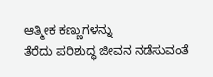ಆತ್ಮೀಕ ಕಣ್ಣುಗಳನ್ನು
ತೆರೆದು ಪರಿಶುದ್ಧ ಜೀವನ ನಡೆಸುವಂತೆ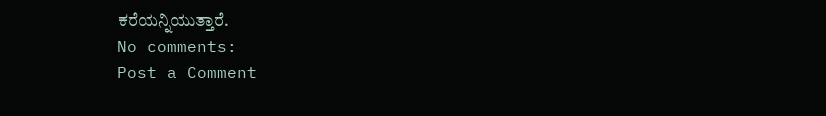ಕರೆಯನ್ನಿಯುತ್ತಾರೆ.
No comments:
Post a Comment